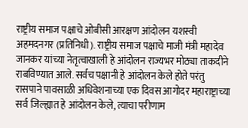राष्ट्रीय समाज पक्षाचे ओबीसी आरक्षण आंदोलन यशस्वी अहमदनगर (प्रतिनिधी). राष्ट्रीय समाज पक्षाचे माजी मंत्री महादेव जानकर यांच्या नेतृत्वाखाली हे आंदोलन राज्यभर मोठ्या ताकदीने राबविण्यात आले. सर्वच पक्षानी हे आंदोलन केले होते परंतु रासपाने पावसाळी अधिवेशनाच्या एक दिवस आगोदर महाराष्ट्राच्या सर्व जिल्ह्यात हे आंदोलन केले, त्याचा परीणाम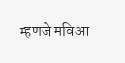म्हणजे मविआ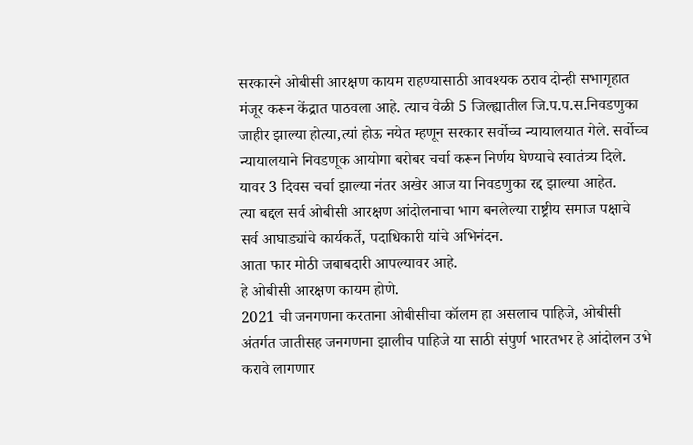सरकारने ओबीसी आरक्षण कायम राहण्यासाठी आवश्यक ठराव दोन्ही सभागृहात मंजूर करून केंद्रात पाठवला आहे. त्याच वेळी 5 जिल्ह्यातील जि.प.प.स.निवडणुका जाहीर झाल्या होत्या,त्यां होऊ नयेत म्हणून सरकार सर्वोच्च न्यायालयात गेले. सर्वोच्च न्यायालयाने निवडणूक आयोगा बरोबर चर्चा करून निर्णय घेण्याचे स्वातंत्र्य दिले. यावर 3 दिवस चर्चा झाल्या नंतर अखेर आज या निवडणुका रद्द झाल्या आहेत.
त्या बद्दल सर्व ओबीसी आरक्षण आंदोलनाचा भाग बनलेल्या राष्ट्रीय समाज पक्षाचे सर्व आघाड्यांचे कार्यकर्ते, पदाधिकारी यांचे अभिनंदन.
आता फार मोठी जबाबदारी आपल्यावर आहे.
हे ओबीसी आरक्षण कायम होणे.
2021 ची जनगणना करताना ओबीसीचा कॉलम हा असलाच पाहिजे, ओबीसी अंतर्गत जातीसह जनगणना झालीच पाहिजे या साठी संपुर्ण भारतभर हे आंदोलन उभे करावे लागणार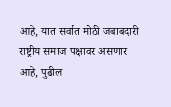आहे, यात सर्वात मोठी जबाबदारी राष्ट्रीय समाज पक्षावर असणार आहे, पुढील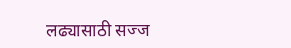लढ्यासाठी सज्ज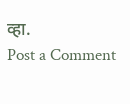व्हा.
Post a Comment